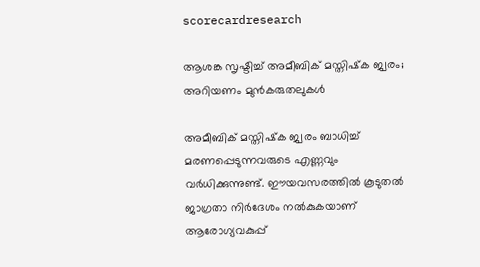scorecardresearch

ആശങ്ക സൃഷ്ടിച്ച് അമീബിക് മസ്തിഷ്‌ക ജ്വരം; അറിയണം മുൻകരുതലുകൾ

അമീബിക് മസ്തിഷ്‌ക ജ്വരം ബാധിച്ച് മരണപ്പെടുന്നവരുടെ എണ്ണവും വർധിക്കുന്നുണ്ട്. ഈയവസരത്തിൽ കൂടുതൽ ജാഗ്രതാ നിർദേശം നൽകുകയാണ് ആരോഗ്യവകുപ്പ്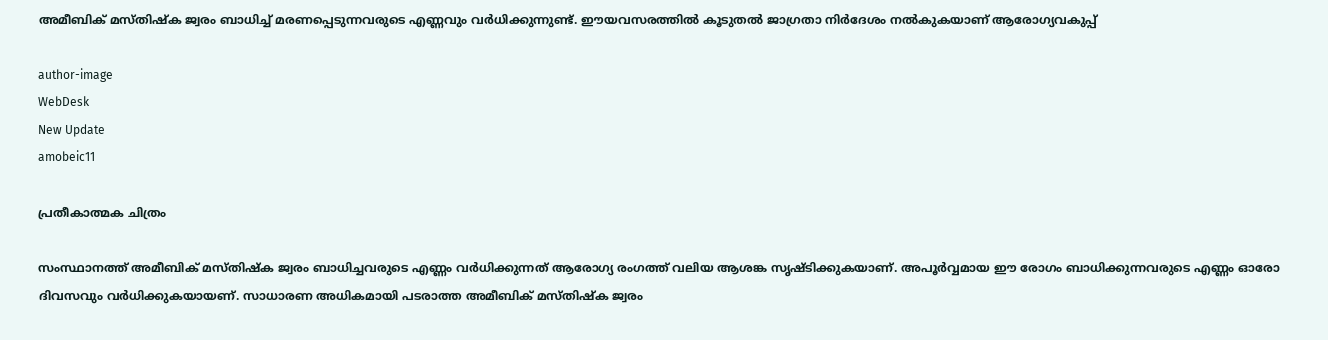അമീബിക് മസ്തിഷ്‌ക ജ്വരം ബാധിച്ച് മരണപ്പെടുന്നവരുടെ എണ്ണവും വർധിക്കുന്നുണ്ട്. ഈയവസരത്തിൽ കൂടുതൽ ജാഗ്രതാ നിർദേശം നൽകുകയാണ് ആരോഗ്യവകുപ്പ്

author-image
WebDesk
New Update
amobeic11

പ്രതീകാത്മക ചിത്രം

സംസ്ഥാനത്ത് അമീബിക് മസ്തിഷ്‌ക ജ്വരം ബാധിച്ചവരുടെ എണ്ണം വർധിക്കുന്നത് ആരോഗ്യ രംഗത്ത് വലിയ ആശങ്ക സൃഷ്ടിക്കുകയാണ്. അപൂർവ്വമായ ഈ രോഗം ബാധിക്കുന്നവരുടെ എണ്ണം ഓരോ ദിവസവും വർധിക്കുകയായണ്. സാധാരണ അധികമായി പടരാത്ത അമീബിക് മസ്തിഷ്‌ക ജ്വരം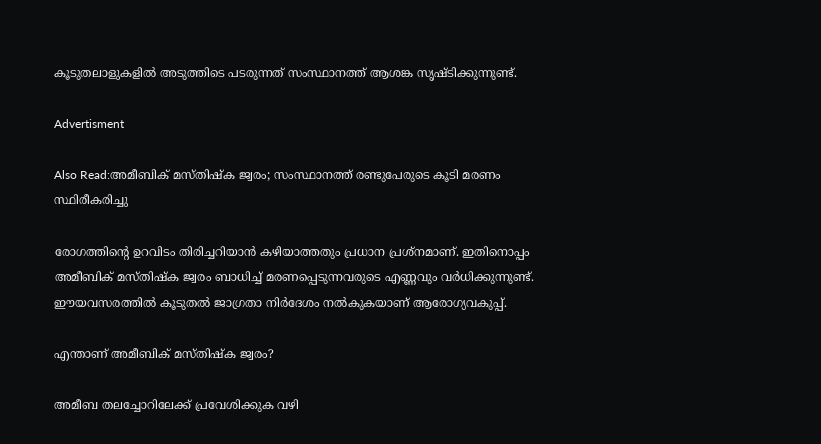കൂടുതലാളുകളിൽ അടുത്തിടെ പടരുന്നത് സംസ്ഥാനത്ത് ആശങ്ക സൃഷ്ടിക്കുന്നുണ്ട്.

Advertisment

Also Read:അമീബിക് മസ്തിഷ്ക ജ്വരം; സംസ്ഥാനത്ത് രണ്ടുപേരുടെ കൂടി മരണം സ്ഥിരീകരിച്ചു

രോഗത്തിന്റെ ഉറവിടം തിരിച്ചറിയാൻ കഴിയാത്തതും പ്രധാന പ്രശ്‌നമാണ്. ഇതിനൊപ്പം അമീബിക് മസ്തിഷ്‌ക ജ്വരം ബാധിച്ച് മരണപ്പെടുന്നവരുടെ എണ്ണവും വർധിക്കുന്നുണ്ട്. ഈയവസരത്തിൽ കൂടുതൽ ജാഗ്രതാ നിർദേശം നൽകുകയാണ് ആരോഗ്യവകുപ്പ്.

എന്താണ് അമീബിക് മസ്തിഷ്‌ക ജ്വരം?

അമീബ തലച്ചോറിലേക്ക് പ്രവേശിക്കുക വഴി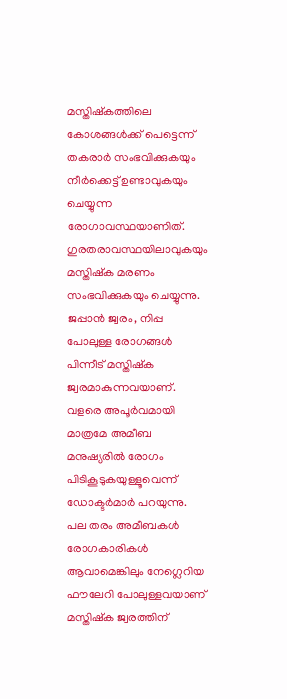മസ്തിഷ്‌കത്തിലെ കോശങ്ങൾക്ക് പെട്ടെന്ന് തകരാർ സംഭവിക്കുകയും നീർക്കെട്ട് ഉണ്ടാവുകയും ചെയ്യുന്ന രോഗാവസ്ഥയാണിത്. ഗുരതരാവസ്ഥയിലാവുകയും മസ്തിഷ്‌ക മരണം സംഭവിക്കുകയും ചെയ്യുന്നു. ജപ്പാൻ ജ്വരം, നിപ്പ പോലുള്ള രോഗങ്ങൾ പിന്നീട് മസ്തിഷ്‌ക ജ്വരമാകുന്നവയാണ്. വളരെ അപൂർവമായി മാത്രമേ അമീബ മനുഷ്യരിൽ രോഗം പിടികൂടുകയുള്ളൂവെന്ന് ഡോക്ടർമാർ പറയുന്നു. പല തരം അമീബകൾ രോഗകാരികൾ ആവാമെങ്കിലും നേഗ്ലെറിയ ഫൗലേറി പോലുള്ളവയാണ് മസ്തിഷ്‌ക ജ്വരത്തിന്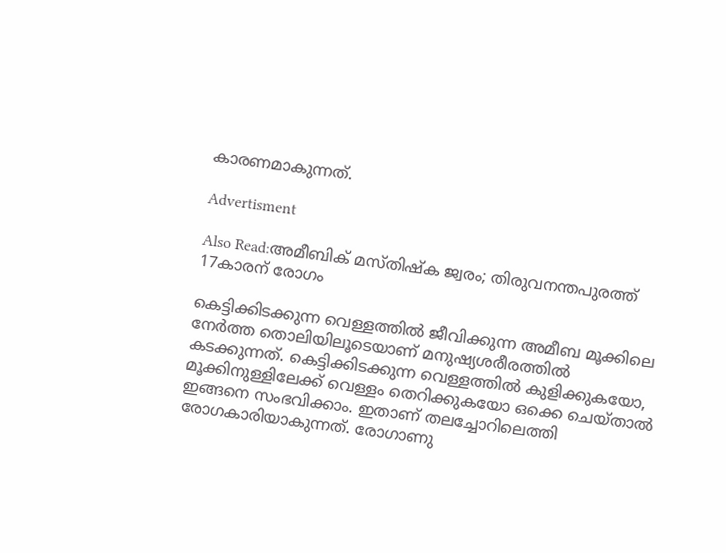കാരണമാകുന്നത്.

Advertisment

Also Read:അമീബിക് മസ്തിഷ്ക ജ്വരം; തിരുവനന്തപുരത്ത് 17കാരന് രോഗം

കെട്ടിക്കിടക്കുന്ന വെള്ളത്തിൽ ജീവിക്കുന്ന അമീബ മൂക്കിലെ നേർത്ത തൊലിയിലൂടെയാണ് മനുഷ്യശരീരത്തിൽ കടക്കുന്നത്. കെട്ടിക്കിടക്കുന്ന വെള്ളത്തിൽ കുളിക്കുകയോ, മൂക്കിനുള്ളിലേക്ക് വെള്ളം തെറിക്കുകയോ ഒക്കെ ചെയ്താൽ ഇങ്ങനെ സംഭവിക്കാം. ഇതാണ് തലച്ചോറിലെത്തി രോഗകാരിയാകുന്നത്. രോഗാണു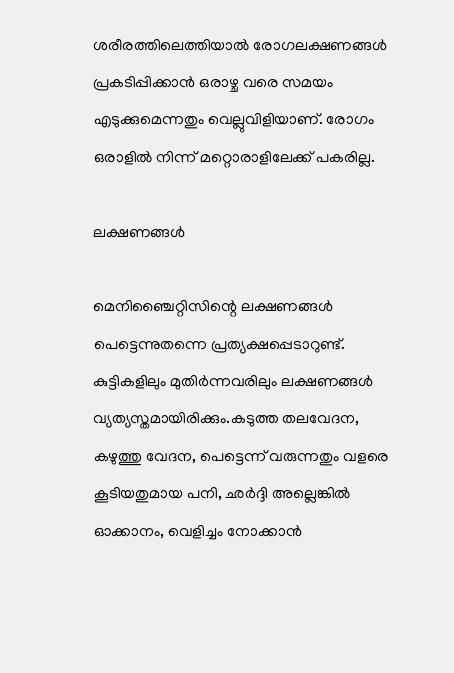ശരീരത്തിലെത്തിയാൽ രോഗലക്ഷണങ്ങൾ പ്രകടിപ്പിക്കാൻ ഒരാഴ്ച വരെ സമയം എടുക്കുമെന്നതും വെല്ലുവിളിയാണ്. രോഗം ഒരാളിൽ നിന്ന് മറ്റൊരാളിലേക്ക് പകരില്ല.

ലക്ഷണങ്ങൾ

മെനിഞ്ചൈറ്റിസിന്റെ ലക്ഷണങ്ങൾ പെട്ടെന്നുതന്നെ പ്രത്യക്ഷപ്പെടാറുണ്ട്. കുട്ടികളിലും മുതിർന്നവരിലും ലക്ഷണങ്ങൾ വ്യത്യസ്തമായിരിക്കും.കടുത്ത തലവേദന, കഴുത്തു വേദന, പെട്ടെന്ന് വരുന്നതും വളരെ കൂടിയതുമായ പനി, ഛർദ്ദി അല്ലെങ്കിൽ ഓക്കാനം, വെളിച്ചം നോക്കാൻ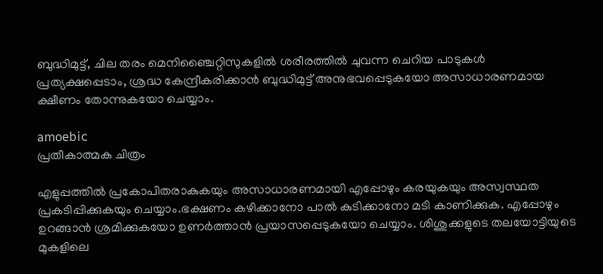ബുദ്ധിമുട്ട്, ചില തരം മെനിഞ്ചൈറ്റിസുകളിൽ ശരീരത്തിൽ ചുവന്ന ചെറിയ പാടുകൾ പ്രത്യക്ഷപ്പെടാം, ശ്രദ്ധ കേന്ദ്രീകരിക്കാൻ ബുദ്ധിമുട്ട് അനുഭവപ്പെടുകയോ അസാധാരണമായ ക്ഷീണം തോന്നുകയോ ചെയ്യാം.

amoebic
പ്രതീകാത്മക ചിത്രം

എളുപ്പത്തിൽ പ്രകോപിതരാകുകയും അസാധാരണമായി എപ്പോഴും കരയുകയും അസ്വസ്ഥത പ്രകടിപ്പിക്കുകയും ചെയ്യാം.ഭക്ഷണം കഴിക്കാനോ പാൽ കുടിക്കാനോ മടി കാണിക്കുക. എപ്പോഴും ഉറങ്ങാൻ ശ്രമിക്കുകയോ ഉണർത്താൻ പ്രയാസപ്പെടുകയോ ചെയ്യാം. ശിശുക്കളുടെ തലയോട്ടിയുടെ മുകളിലെ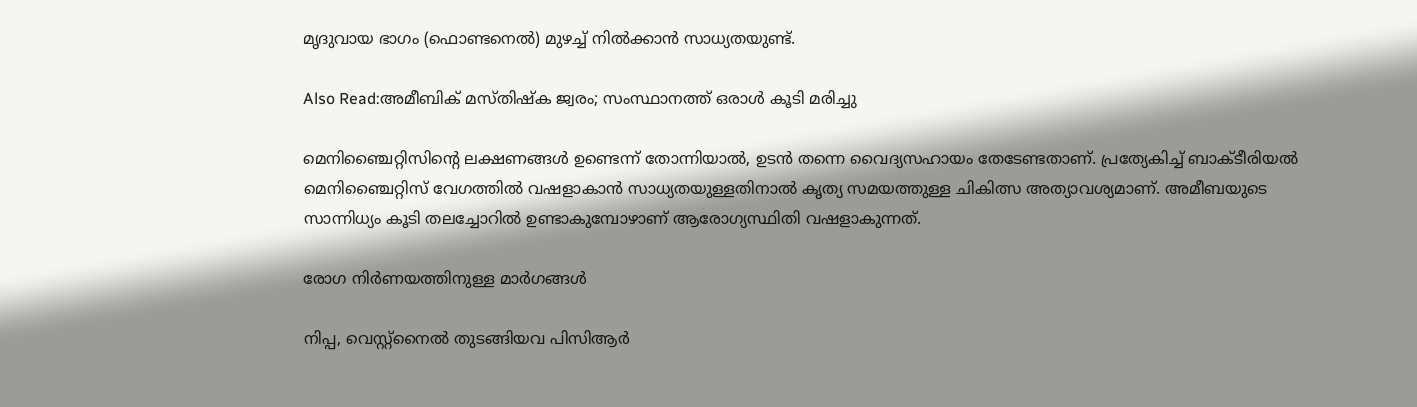മൃദുവായ ഭാഗം (ഫൊണ്ടനെൽ) മുഴച്ച് നിൽക്കാൻ സാധ്യതയുണ്ട്.

Also Read:അമീബിക് മസ്തിഷ്ക ജ്വരം; സംസ്ഥാനത്ത് ഒരാള്‍ കൂടി മരിച്ചു

മെനിഞ്ചൈറ്റിസിന്റെ ലക്ഷണങ്ങൾ ഉണ്ടെന്ന് തോന്നിയാൽ, ഉടൻ തന്നെ വൈദ്യസഹായം തേടേണ്ടതാണ്. പ്രത്യേകിച്ച് ബാക്ടീരിയൽ മെനിഞ്ചൈറ്റിസ് വേഗത്തിൽ വഷളാകാൻ സാധ്യതയുള്ളതിനാൽ കൃത്യ സമയത്തുള്ള ചികിത്സ അത്യാവശ്യമാണ്. അമീബയുടെ സാന്നിധ്യം കൂടി തലച്ചോറിൽ ഉണ്ടാകുമ്പോഴാണ് ആരോഗ്യസ്ഥിതി വഷളാകുന്നത്.

രോഗ നിർണയത്തിനുള്ള മാർഗങ്ങൾ

നിപ്പ, വെസ്റ്റ്നൈൽ തുടങ്ങിയവ പിസിആർ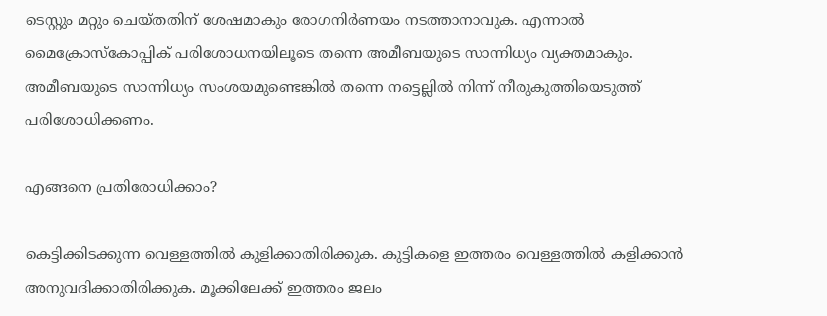ടെസ്റ്റും മറ്റും ചെയ്തതിന് ശേഷമാകും രോഗനിർണയം നടത്താനാവുക. എന്നാൽ മൈക്രോസ്‌കോപ്പിക് പരിശോധനയിലൂടെ തന്നെ അമീബയുടെ സാന്നിധ്യം വ്യക്തമാകും. അമീബയുടെ സാന്നിധ്യം സംശയമുണ്ടെങ്കിൽ തന്നെ നട്ടെല്ലിൽ നിന്ന് നീരുകുത്തിയെടുത്ത് പരിശോധിക്കണം.

എങ്ങനെ പ്രതിരോധിക്കാം?

കെട്ടിക്കിടക്കുന്ന വെള്ളത്തിൽ കുളിക്കാതിരിക്കുക. കുട്ടികളെ ഇത്തരം വെള്ളത്തിൽ കളിക്കാൻ അനുവദിക്കാതിരിക്കുക. മൂക്കിലേക്ക് ഇത്തരം ജലം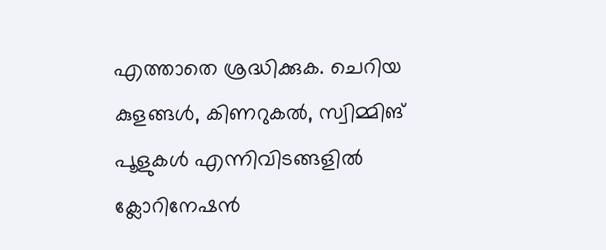എത്താതെ ശ്രദ്ധിക്കുക. ചെറിയ കുളങ്ങൾ, കിണറുകൽ, സ്വിമ്മിങ് പൂളുകൾ എന്നിവിടങ്ങളിൽ ക്ലോറിനേഷൻ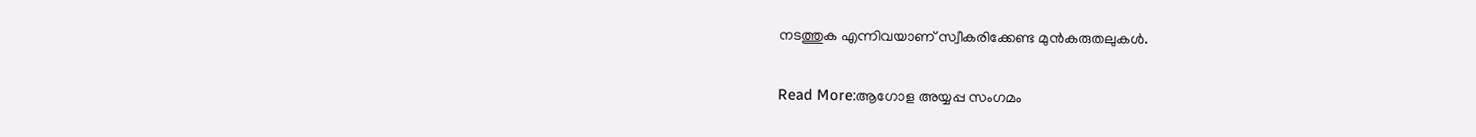നടത്തുക എന്നിവയാണ് സ്വീകരിക്കേണ്ട മുൻകരുതലുകൾ.

Read More:ആഗോള അയ്യപ്പ സംഗമം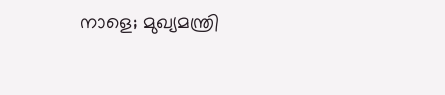നാളെ; മുഖ്യമന്ത്രി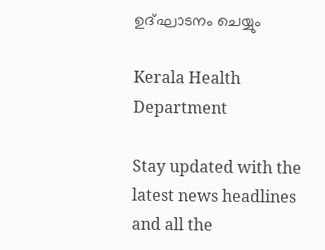ഉദ്ഘാടനം ചെയ്യും

Kerala Health Department

Stay updated with the latest news headlines and all the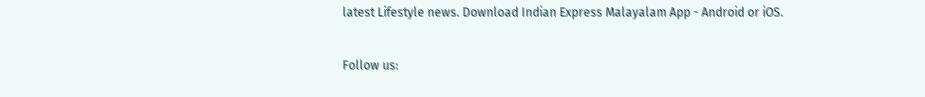latest Lifestyle news. Download Indian Express Malayalam App - Android or iOS.

Follow us: